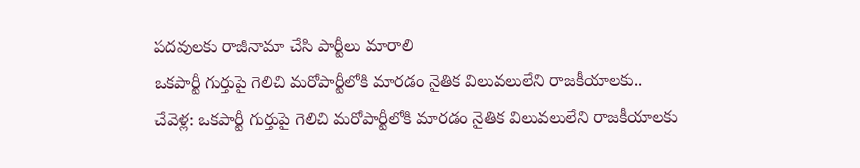పదవులకు రాజీనామా చేసి పార్టీలు మారాలి
ఒకపార్టీ గుర్తుపై గెలిచి మరోపార్టీలోకి మారడం నైతిక విలువలులేని రాజకీయాలకు..
చేవెళ్ల: ఒకపార్టీ గుర్తుపై గెలిచి మరోపార్టీలోకి మారడం నైతిక విలువలులేని రాజకీయాలకు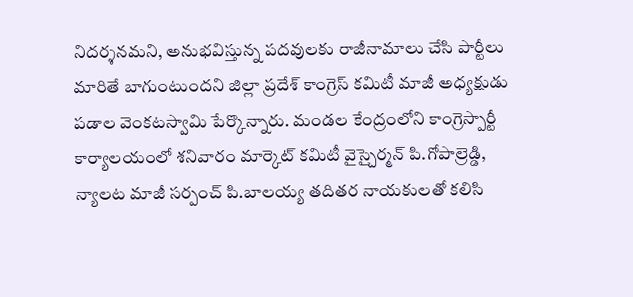నిదర్శనమని, అనుభవిస్తున్న పదవులకు రాజీనామాలు చేసి పార్టీలు మారితే బాగుంటుందని జిల్లా ప్రదేశ్ కాంగ్రెస్ కమిటీ మాజీ అధ్యక్షుడు పడాల వెంకటస్వామి పేర్కొన్నారు. మండల కేంద్రంలోని కాంగ్రెస్పార్టీ కార్యాలయంలో శనివారం మార్కెట్ కమిటీ వైస్చైర్మన్ పి.గోపాల్రెడ్డి, న్యాలట మాజీ సర్పంచ్ పి.బాలయ్య తదితర నాయకులతో కలిసి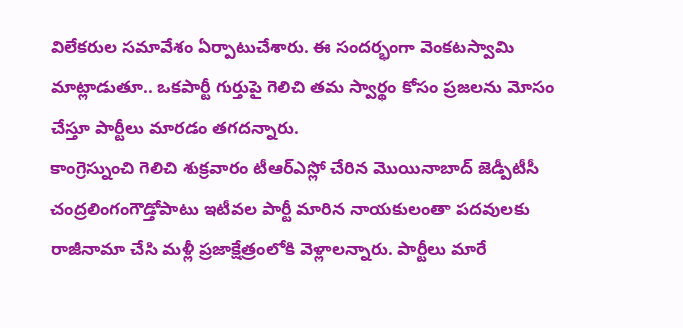విలేకరుల సమావేశం ఏర్పాటుచేశారు. ఈ సందర్భంగా వెంకటస్వామి మాట్లాడుతూ.. ఒకపార్టీ గుర్తుపై గెలిచి తమ స్వార్థం కోసం ప్రజలను మోసం చేస్తూ పార్టీలు మారడం తగదన్నారు.
కాంగ్రెస్నుంచి గెలిచి శుక్రవారం టీఆర్ఎస్లో చేరిన మొయినాబాద్ జెడ్పీటీసీ చంద్రలింగంగౌడ్తోపాటు ఇటీవల పార్టీ మారిన నాయకులంతా పదవులకు రాజీనామా చేసి మళ్లీ ప్రజాక్షేత్రంలోకి వెళ్లాలన్నారు. పార్టీలు మారే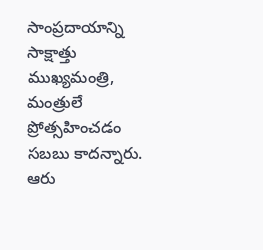సాంప్రదాయాన్ని సాక్షాత్తు ముఖ్యమంత్రి, మంత్రులే ప్రోత్సహించడం సబబు కాదన్నారు. ఆరు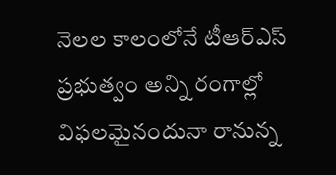నెలల కాలంలోనే టీఆర్ఎస్ ప్రభుత్వం అన్ని రంగాల్లో విఫలమైనందునా రానున్న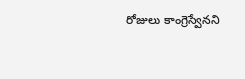రోజులు కాంగ్రెస్వేనని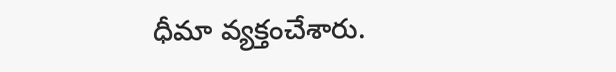ధీమా వ్యక్తంచేశారు.